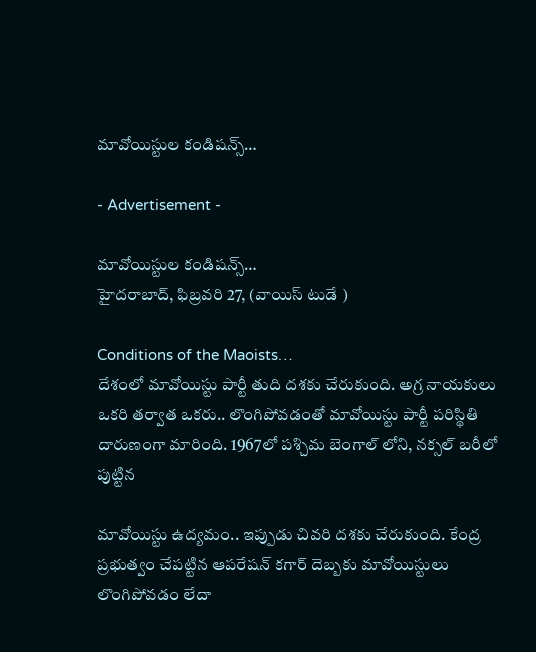మావోయిస్టుల కండిషన్స్…

- Advertisement -

మావోయిస్టుల కండిషన్స్…
హైదరాబాద్, ఫిబ్రవరి 27, (వాయిస్ టుడే )

Conditions of the Maoists…
దేశంలో మావోయిస్టు పార్టీ తుది దశకు చేరుకుంది. అగ్ర నాయకులు ఒకరి తర్వాత ఒకరు.. లొంగిపోవడంతో మావోయిస్టు పార్టీ పరిస్థితి దారుణంగా మారింది. 1967లో పశ్చిమ బెంగాల్ లోని, నక్సల్ బరీలో పుట్టిన

మావోయిస్టు ఉద్యమం.. ఇప్పుడు చివరి దశకు చేరుకుంది. కేంద్ర ప్రభుత్వం చేపట్టిన ఆపరేషన్ కగార్ దెబ్బకు మావోయిస్టులు లొంగిపోవడం లేదా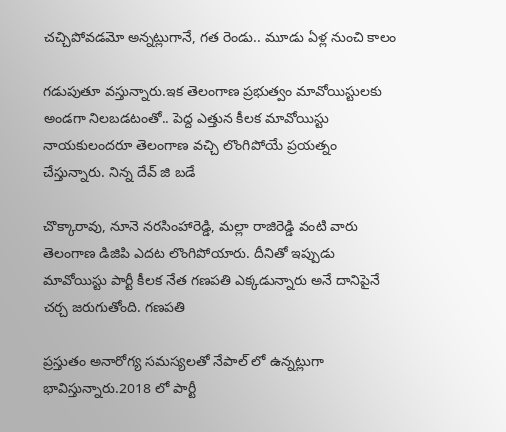చచ్చిపోవడమో అన్నట్లుగానే, గత రెండు.. మూడు ఏళ్ల నుంచి కాలం

గడుపుతూ వస్తున్నారు.ఇక తెలంగాణ ప్రభుత్వం మావోయిస్టులకు అండగా నిలబడటంతో.. పెద్ద ఎత్తున కీలక మావోయిస్టు నాయకులందరూ తెలంగాణ వచ్చి లొంగిపోయే ప్రయత్నం చేస్తున్నారు. నిన్న దేవ్ జి బడే

చొక్కారావు, నూనె నరసింహారెడ్డి, మల్లా రాజిరెడ్డి వంటి వారు తెలంగాణ డిజిపి ఎదట లొంగిపోయారు. దీనితో ఇప్పుడు మావోయిస్టు పార్టీ కీలక నేత గణపతి ఎక్కడున్నారు అనే దానిపైనే చర్చ జరుగుతోంది. గణపతి

ప్రస్తుతం అనారోగ్య సమస్యలతో నేపాల్ లో ఉన్నట్లుగా భావిస్తున్నారు.2018 లో పార్టీ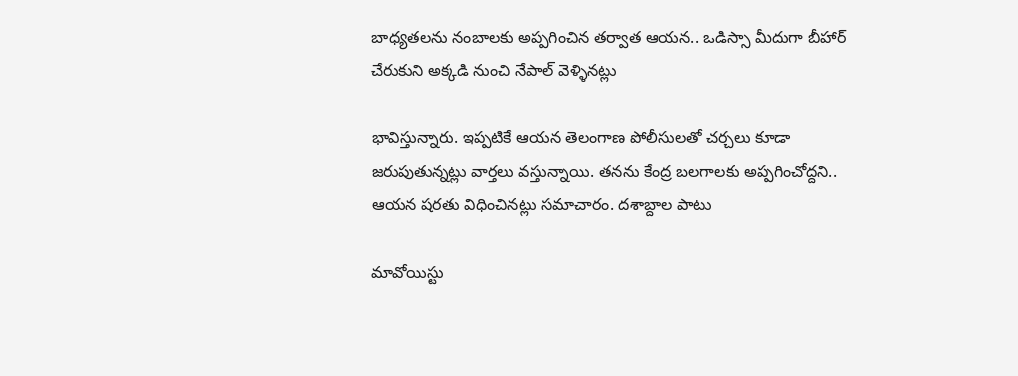బాధ్యతలను నంబాలకు అప్పగించిన తర్వాత ఆయన.. ఒడిస్సా మీదుగా బీహార్ చేరుకుని అక్కడి నుంచి నేపాల్ వెళ్ళినట్లు

భావిస్తున్నారు. ఇప్పటికే ఆయన తెలంగాణ పోలీసులతో చర్చలు కూడా జరుపుతున్నట్లు వార్తలు వస్తున్నాయి. తనను కేంద్ర బలగాలకు అప్పగించోద్దని.. ఆయన షరతు విధించినట్లు సమాచారం. దశాబ్దాల పాటు

మావోయిస్టు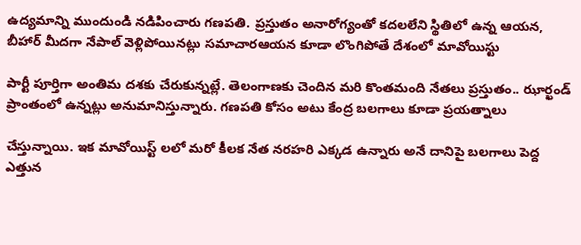ఉద్యమాన్ని ముందుండి నడిపించారు గణపతి. ప్రస్తుతం అనారోగ్యంతో కదలలేని స్థితిలో ఉన్న ఆయన, బీహార్ మీదగా నేపాల్ వెళ్లిపోయినట్లు సమాచారఆయన కూడా లొంగిపోతే దేశంలో మావోయిస్టు

పార్టీ పూర్తిగా అంతిమ దశకు చేరుకున్నట్లే. తెలంగాణకు చెందిన మరి కొంతమంది నేతలు ప్రస్తుతం.. ఝార్ఖండ్ ప్రాంతంలో ఉన్నట్లు అనుమానిస్తున్నారు. గణపతి కోసం అటు కేంద్ర బలగాలు కూడా ప్రయత్నాలు

చేస్తున్నాయి. ఇక మావోయిస్ట్ లలో మరో కీలక నేత నరహరి ఎక్కడ ఉన్నారు అనే దానిపై బలగాలు పెద్ద ఎత్తున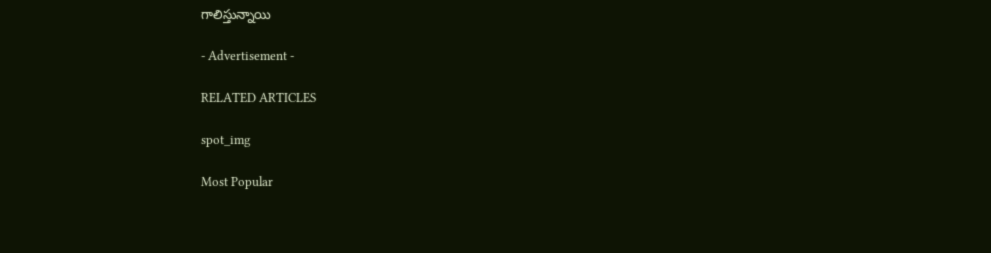గాలిస్తున్నాయి

- Advertisement -

RELATED ARTICLES

spot_img

Most Popular